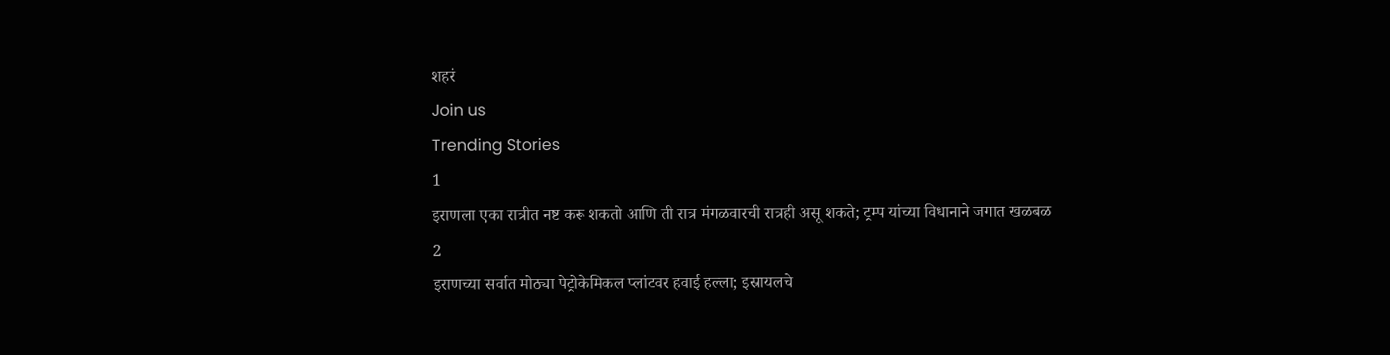शहरं
Join us
Trending Stories
1
इराणला एका रात्रीत नष्ट करू शकतो आणि ती रात्र मंगळवारची रात्रही असू शकते; ट्रम्प यांच्या विधानाने जगात खळबळ
2
इराणच्या सर्वात मोठ्या पेट्रोकेमिकल प्लांटवर हवाई हल्ला; इस्रायलचे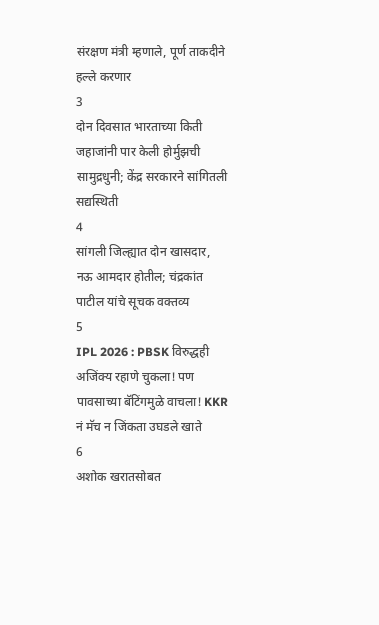संरक्षण मंत्री म्हणाले, पूर्ण ताकदीने हल्ले करणार
3
दोन दिवसात भारताच्या किती जहाजांनी पार केली होर्मुझची सामुद्रधुनी; केंद्र सरकारने सांगितली सद्यस्थिती
4
सांगली जिल्ह्यात दोन खासदार, नऊ आमदार होतील; चंद्रकांत पाटील यांचे सूचक वक्तव्य
5
IPL 2026 : PBSK विरुद्धही अजिंक्य रहाणे चुकला! पण पावसाच्या बॅटिंगमुळे वाचला! KKR नं मॅच न जिंकता उघडले खाते
6
अशोक खरातसोबत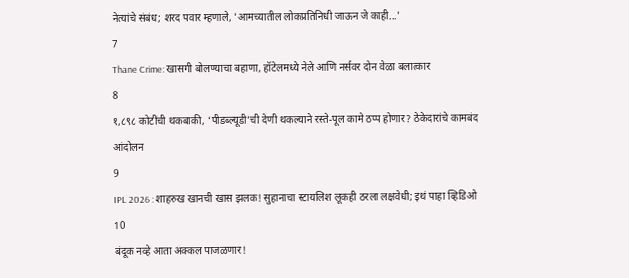नेत्यांचे संबंध; शरद पवार म्हणाले, 'आमच्यातील लोकप्रतिनिधी जाऊन जे काही...'
7
Thane Crime: खासगी बोलण्याचा बहाणा, हॉटेलमध्ये नेले आणि नर्सवर दोन वेळा बलात्कार
8
१,८९८ कोटींची थकबाकी, ‘पीडब्ल्यूडी’ची देणी थकल्याने रस्ते-पूल कामे ठप्प होणार? ठेकेदारांचे कामबंद आंदोलन
9
IPL 2026 : शाहरुख खानची खास झलक! सुहानाचा स्टायलिश लूकही ठरला लक्षवेधी; इथं पाहा व्हिडिओ
10
बंदूक नव्हे आता अक्कल पाजळणार!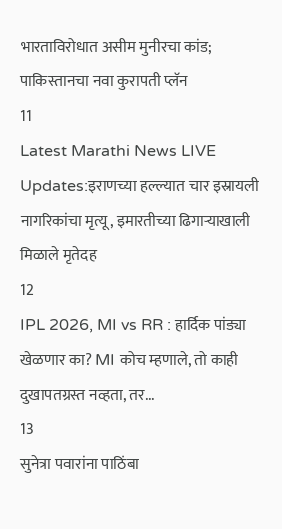भारताविरोधात असीम मुनीरचा कांड; पाकिस्तानचा नवा कुरापती प्लॅन
11
Latest Marathi News LIVE Updates:इराणच्या हल्ल्यात चार इस्रायली नागरिकांचा मृत्यू, इमारतीच्या ढिगाऱ्याखाली मिळाले मृतेदह
12
IPL 2026, MI vs RR : हार्दिक पांड्या खेळणार का? MI कोच म्हणाले, तो काही दुखापतग्रस्त नव्हता, तर...
13
सुनेत्रा पवारांना पाठिंबा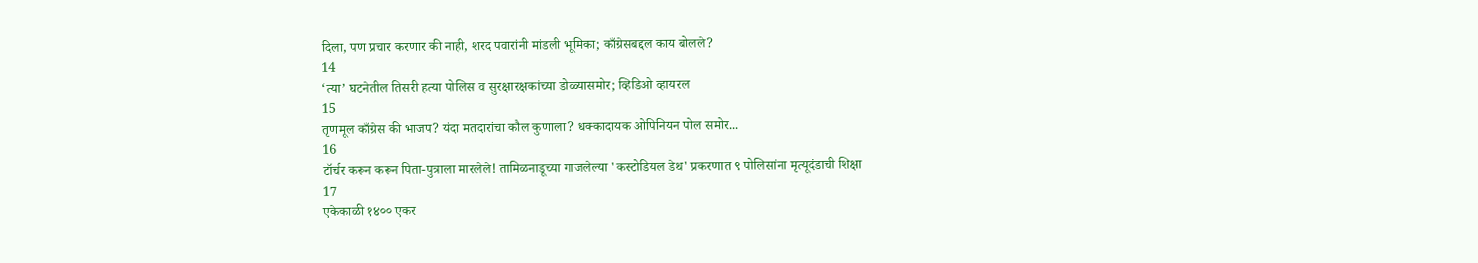दिला, पण प्रचार करणार की नाही, शरद पवारांनी मांडली भूमिका; काँग्रेसबद्दल काय बोलले?
14
‘त्या’ घटनेतील तिसरी हत्या पोलिस व सुरक्षारक्षकांच्या डोळ्यासमोर; व्हिडिओ व्हायरल
15
तृणमूल काँग्रेस की भाजप? यंदा मतदारांचा कौल कुणाला? धक्कादायक ओपिनियन पोल समोर...
16
टॉर्चर करून करून पिता-पुत्राला मारलेले! तामिळनाडूच्या गाजलेल्या 'कस्टोडियल डेथ' प्रकरणात ९ पोलिसांना मृत्यूदंडाची शिक्षा
17
एकेकाळी १४०० एकर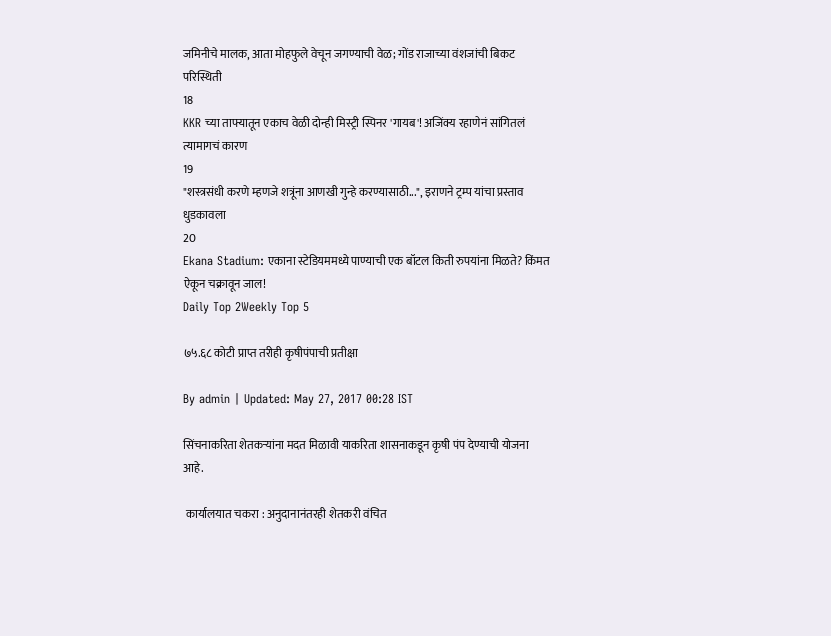जमिनीचे मालक, आता मोहफुले वेचून जगण्याची वेळ; गोंड राजाच्या वंशजांची बिकट परिस्थिती
18
KKR च्या ताफ्यातून एकाच वेळी दोन्ही मिस्ट्री स्पिनर 'गायब'! अजिंक्य रहाणेनं सांगितलं त्यामागचं कारण
19
"शस्त्रसंधी करणे म्हणजे शत्रूंना आणखी गुन्हे करण्यासाठी...", इराणने ट्रम्प यांचा प्रस्ताव धुडकावला
20
Ekana Stadium: एकाना स्टेडियममध्ये पाण्याची एक बॉटल किती रुपयांना मिळते? किंमत ऐकून चक्रावून जाल!
Daily Top 2Weekly Top 5

७५.६८ कोटी प्राप्त तरीही कृषीपंपाची प्रतीक्षा

By admin | Updated: May 27, 2017 00:28 IST

सिंचनाकरिता शेतकऱ्यांना मदत मिळावी याकरिता शासनाकडून कृषी पंप देण्याची योजना आहे.

 कार्यालयात चकरा : अनुदानानंतरही शेतकरी वंचित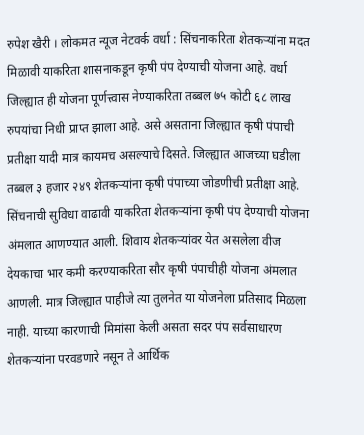रुपेश खैरी । लोकमत न्यूज नेटवर्क वर्धा : सिंचनाकरिता शेतकऱ्यांना मदत मिळावी याकरिता शासनाकडून कृषी पंप देण्याची योजना आहे. वर्धा जिल्ह्यात ही योजना पूर्णत्त्वास नेण्याकरिता तब्बल ७५ कोटी ६८ लाख रुपयांचा निधी प्राप्त झाला आहे. असे असताना जिल्ह्यात कृषी पंपाची प्रतीक्षा यादी मात्र कायमच असल्याचे दिसते. जिल्ह्यात आजच्या घडीला तब्बल ३ हजार २४९ शेतकऱ्यांना कृषी पंपाच्या जोडणीची प्रतीक्षा आहे. सिंचनाची सुविधा वाढावी याकरिता शेतकऱ्यांना कृषी पंप देण्याची योजना अंमलात आणण्यात आली. शिवाय शेतकऱ्यांवर येत असलेला वीज देयकाचा भार कमी करण्याकरिता सौर कृषी पंपाचीही योजना अंमलात आणली. मात्र जिल्ह्यात पाहीजे त्या तुलनेत या योजनेला प्रतिसाद मिळला नाही. याच्या कारणाची मिमांसा केली असता सदर पंप सर्वसाधारण शेतकऱ्यांना परवडणारे नसून ते आर्थिक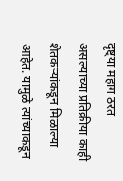दृष्ट्या महाग ठरत असल्याच्या प्रतिक्रीया काही शेतकऱ्यांकडून मिळाल्या आहेत. यामुळे त्यांच्याकडून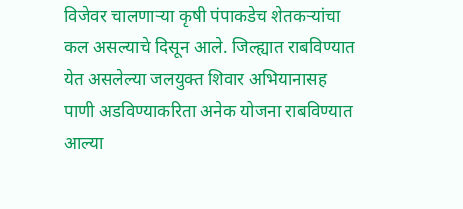विजेवर चालणाऱ्या कृषी पंपाकडेच शेतकऱ्यांचा कल असल्याचे दिसून आले. जिल्ह्यात राबविण्यात येत असलेल्या जलयुक्त शिवार अभियानासह पाणी अडविण्याकरिता अनेक योजना राबविण्यात आल्या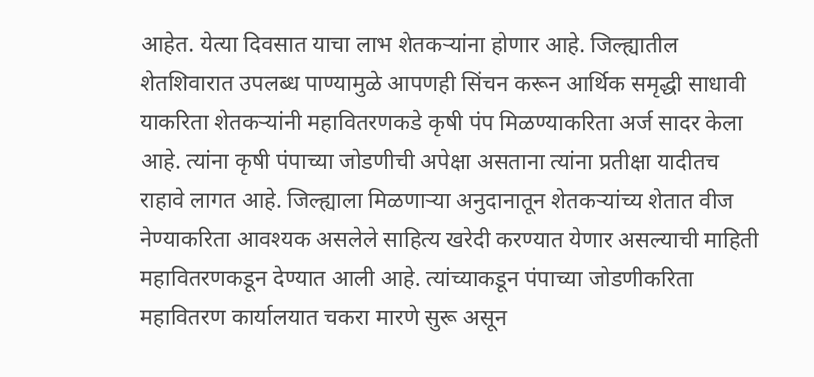आहेत. येत्या दिवसात याचा लाभ शेतकऱ्यांना होणार आहे. जिल्ह्यातील शेतशिवारात उपलब्ध पाण्यामुळे आपणही सिंचन करून आर्थिक समृद्धी साधावी याकरिता शेतकऱ्यांनी महावितरणकडे कृषी पंप मिळण्याकरिता अर्ज सादर केला आहे. त्यांना कृषी पंपाच्या जोडणीची अपेक्षा असताना त्यांना प्रतीक्षा यादीतच राहावे लागत आहे. जिल्ह्याला मिळणाऱ्या अनुदानातून शेतकऱ्यांच्य शेतात वीज नेण्याकरिता आवश्यक असलेले साहित्य खरेदी करण्यात येणार असल्याची माहिती महावितरणकडून देण्यात आली आहे. त्यांच्याकडून पंपाच्या जोडणीकरिता महावितरण कार्यालयात चकरा मारणे सुरू असून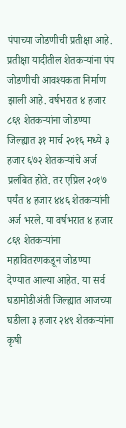पंपाच्या जोडणीची प्रतीक्षा आहे. प्रतीक्षा यादीतील शेतकऱ्यांना पंप जोडणीची आवश्यकता निर्माण झाली आहे. वर्षभरात ४ हजार ८६९ शेतकऱ्यांना जोडण्या जिल्ह्यात ३१ मार्च २०१६ मध्ये ३ हजार ६७२ शेतकऱ्यांचे अर्ज प्रलंबित होते. तर एप्रिल २०१७ पर्यंत ४ हजार ४४६ शेतकऱ्यांनी अर्ज भरले. या वर्षभरात ४ हजार ८६९ शेतकऱ्यांना महावितरणकडून जोडण्या देण्यात आल्या आहेत. या सर्व घडामोडीअंती जिल्ह्यात आजच्या घडीला ३ हजार २४९ शेतकऱ्यांना कृषी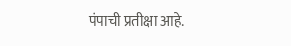पंपाची प्रतीक्षा आहे.